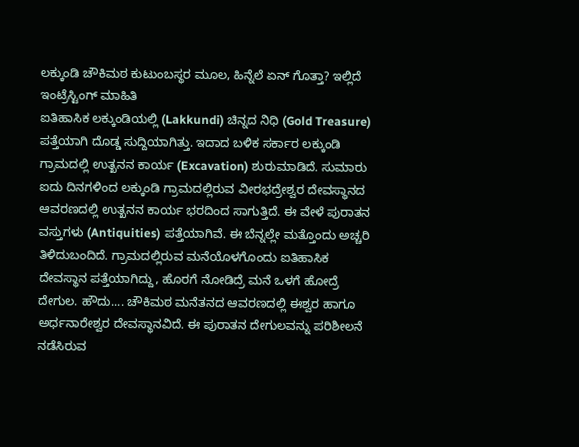ಲಕ್ಕುಂಡಿ ಚೌಕಿಮಠ ಕುಟುಂಬಸ್ಥರ ಮೂಲ, ಹಿನ್ನೆಲೆ ಏನ್ ಗೊತ್ತಾ? ಇಲ್ಲಿದೆ ಇಂಟ್ರೆಸ್ಟಿಂಗ್ ಮಾಹಿತಿ
ಐತಿಹಾಸಿಕ ಲಕ್ಕುಂಡಿಯಲ್ಲಿ (Lakkundi) ಚಿನ್ನದ ನಿಧಿ (Gold Treasure) ಪತ್ತೆಯಾಗಿ ದೊಡ್ಡ ಸುದ್ದಿಯಾಗಿತ್ತು. ಇದಾದ ಬಳಿಕ ಸರ್ಕಾರ ಲಕ್ಕುಂಡಿ ಗ್ರಾಮದಲ್ಲಿ ಉತ್ಖನನ ಕಾರ್ಯ (Excavation) ಶುರುಮಾಡಿದೆ. ಸುಮಾರು ಐದು ದಿನಗಳಿಂದ ಲಕ್ಕುಂಡಿ ಗ್ರಾಮದಲ್ಲಿರುವ ವೀರಭದ್ರೇಶ್ವರ ದೇವಸ್ಥಾನದ ಆವರಣದಲ್ಲಿ ಉತ್ಖನನ ಕಾರ್ಯ ಭರದಿಂದ ಸಾಗುತ್ತಿದೆ. ಈ ವೇಳೆ ಪುರಾತನ ವಸ್ತುಗಳು (Antiquities) ಪತ್ತೆಯಾಗಿವೆ. ಈ ಬೆನ್ನಲ್ಲೇ ಮತ್ತೊಂದು ಅಚ್ಚರಿ ತಿಳಿದುಬಂದಿದೆ. ಗ್ರಾಮದಲ್ಲಿರುವ ಮನೆಯೊಳಗೊಂದು ಐತಿಹಾಸಿಕ ದೇವಸ್ಥಾನ ಪತ್ತೆಯಾಗಿದ್ದು, ಹೊರಗೆ ನೋಡಿದ್ರೆ ಮನೆ ಒಳಗೆ ಹೋದ್ರೆ ದೇಗುಲ. ಹೌದು.... ಚೌಕಿಮಠ ಮನೆತನದ ಆವರಣದಲ್ಲಿ ಈಶ್ವರ ಹಾಗೂ ಅರ್ಧನಾರೇಶ್ವರ ದೇವಸ್ಥಾನವಿದೆ. ಈ ಪುರಾತನ ದೇಗುಲವನ್ನು ಪರಿಶೀಲನೆ ನಡೆಸಿರುವ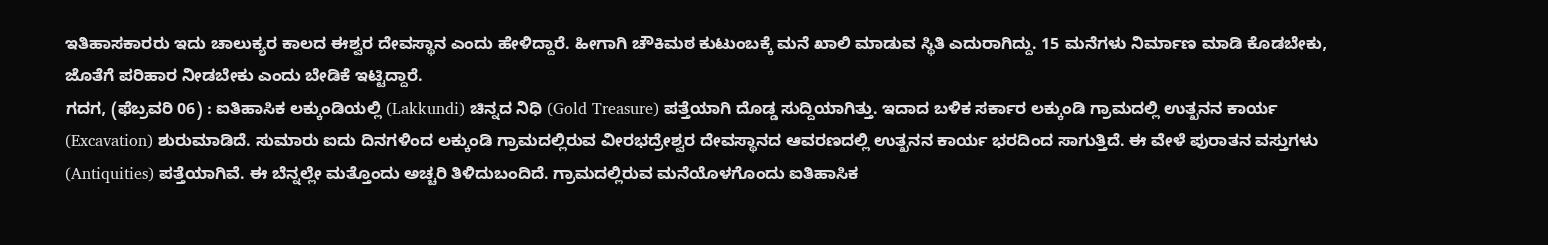ಇತಿಹಾಸಕಾರರು ಇದು ಚಾಲುಕ್ಯರ ಕಾಲದ ಈಶ್ವರ ದೇವಸ್ಥಾನ ಎಂದು ಹೇಳಿದ್ದಾರೆ. ಹೀಗಾಗಿ ಚೌಕಿಮಠ ಕುಟುಂಬಕ್ಕೆ ಮನೆ ಖಾಲಿ ಮಾಡುವ ಸ್ಥಿತಿ ಎದುರಾಗಿದ್ದು. 15 ಮನೆಗಳು ನಿರ್ಮಾಣ ಮಾಡಿ ಕೊಡಬೇಕು, ಜೊತೆಗೆ ಪರಿಹಾರ ನೀಡಬೇಕು ಎಂದು ಬೇಡಿಕೆ ಇಟ್ಟಿದ್ದಾರೆ.
ಗದಗ, (ಫೆಬ್ರವರಿ 06) : ಐತಿಹಾಸಿಕ ಲಕ್ಕುಂಡಿಯಲ್ಲಿ (Lakkundi) ಚಿನ್ನದ ನಿಧಿ (Gold Treasure) ಪತ್ತೆಯಾಗಿ ದೊಡ್ಡ ಸುದ್ದಿಯಾಗಿತ್ತು. ಇದಾದ ಬಳಿಕ ಸರ್ಕಾರ ಲಕ್ಕುಂಡಿ ಗ್ರಾಮದಲ್ಲಿ ಉತ್ಖನನ ಕಾರ್ಯ (Excavation) ಶುರುಮಾಡಿದೆ. ಸುಮಾರು ಐದು ದಿನಗಳಿಂದ ಲಕ್ಕುಂಡಿ ಗ್ರಾಮದಲ್ಲಿರುವ ವೀರಭದ್ರೇಶ್ವರ ದೇವಸ್ಥಾನದ ಆವರಣದಲ್ಲಿ ಉತ್ಖನನ ಕಾರ್ಯ ಭರದಿಂದ ಸಾಗುತ್ತಿದೆ. ಈ ವೇಳೆ ಪುರಾತನ ವಸ್ತುಗಳು (Antiquities) ಪತ್ತೆಯಾಗಿವೆ. ಈ ಬೆನ್ನಲ್ಲೇ ಮತ್ತೊಂದು ಅಚ್ಚರಿ ತಿಳಿದುಬಂದಿದೆ. ಗ್ರಾಮದಲ್ಲಿರುವ ಮನೆಯೊಳಗೊಂದು ಐತಿಹಾಸಿಕ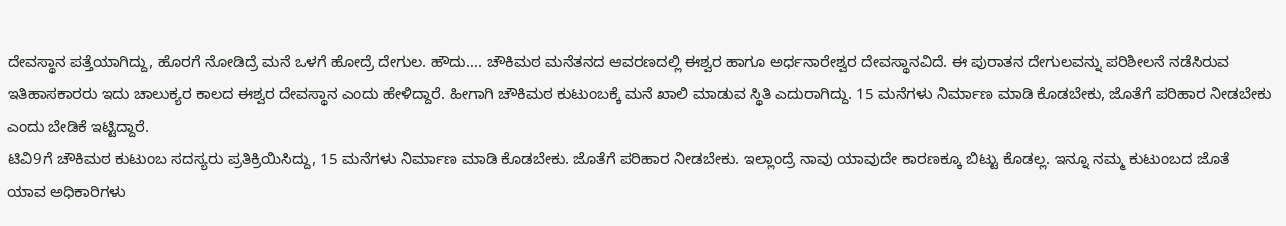ದೇವಸ್ಥಾನ ಪತ್ತೆಯಾಗಿದ್ದು, ಹೊರಗೆ ನೋಡಿದ್ರೆ ಮನೆ ಒಳಗೆ ಹೋದ್ರೆ ದೇಗುಲ. ಹೌದು…. ಚೌಕಿಮಠ ಮನೆತನದ ಆವರಣದಲ್ಲಿ ಈಶ್ವರ ಹಾಗೂ ಅರ್ಧನಾರೇಶ್ವರ ದೇವಸ್ಥಾನವಿದೆ. ಈ ಪುರಾತನ ದೇಗುಲವನ್ನು ಪರಿಶೀಲನೆ ನಡೆಸಿರುವ ಇತಿಹಾಸಕಾರರು ಇದು ಚಾಲುಕ್ಯರ ಕಾಲದ ಈಶ್ವರ ದೇವಸ್ಥಾನ ಎಂದು ಹೇಳಿದ್ದಾರೆ. ಹೀಗಾಗಿ ಚೌಕಿಮಠ ಕುಟುಂಬಕ್ಕೆ ಮನೆ ಖಾಲಿ ಮಾಡುವ ಸ್ಥಿತಿ ಎದುರಾಗಿದ್ದು. 15 ಮನೆಗಳು ನಿರ್ಮಾಣ ಮಾಡಿ ಕೊಡಬೇಕು, ಜೊತೆಗೆ ಪರಿಹಾರ ನೀಡಬೇಕು ಎಂದು ಬೇಡಿಕೆ ಇಟ್ಟಿದ್ದಾರೆ.
ಟಿವಿ9ಗೆ ಚೌಕಿಮಠ ಕುಟುಂಬ ಸದಸ್ಯರು ಪ್ರತಿಕ್ರಿಯಿಸಿದ್ದು, 15 ಮನೆಗಳು ನಿರ್ಮಾಣ ಮಾಡಿ ಕೊಡಬೇಕು. ಜೊತೆಗೆ ಪರಿಹಾರ ನೀಡಬೇಕು. ಇಲ್ಲಾಂದ್ರೆ ನಾವು ಯಾವುದೇ ಕಾರಣಕ್ಕೂ ಬಿಟ್ಟು ಕೊಡಲ್ಲ. ಇನ್ನೂ ನಮ್ಮ ಕುಟುಂಬದ ಜೊತೆ ಯಾವ ಅಧಿಕಾರಿಗಳು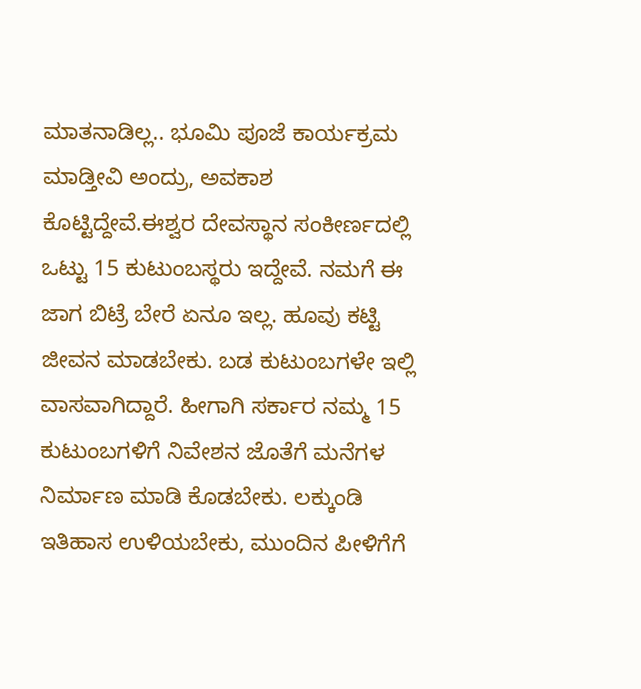ಮಾತನಾಡಿಲ್ಲ.. ಭೂಮಿ ಪೂಜೆ ಕಾರ್ಯಕ್ರಮ ಮಾಡ್ತೀವಿ ಅಂದ್ರು, ಅವಕಾಶ ಕೊಟ್ಟಿದ್ದೇವೆ.ಈಶ್ವರ ದೇವಸ್ಥಾನ ಸಂಕೀರ್ಣದಲ್ಲಿ ಒಟ್ಟು 15 ಕುಟುಂಬಸ್ಥರು ಇದ್ದೇವೆ. ನಮಗೆ ಈ ಜಾಗ ಬಿಟ್ರೆ ಬೇರೆ ಏನೂ ಇಲ್ಲ. ಹೂವು ಕಟ್ಟಿ ಜೀವನ ಮಾಡಬೇಕು. ಬಡ ಕುಟುಂಬಗಳೇ ಇಲ್ಲಿ ವಾಸವಾಗಿದ್ದಾರೆ. ಹೀಗಾಗಿ ಸರ್ಕಾರ ನಮ್ಮ 15 ಕುಟುಂಬಗಳಿಗೆ ನಿವೇಶನ ಜೊತೆಗೆ ಮನೆಗಳ ನಿರ್ಮಾಣ ಮಾಡಿ ಕೊಡಬೇಕು. ಲಕ್ಕುಂಡಿ ಇತಿಹಾಸ ಉಳಿಯಬೇಕು, ಮುಂದಿನ ಪೀಳಿಗೆಗೆ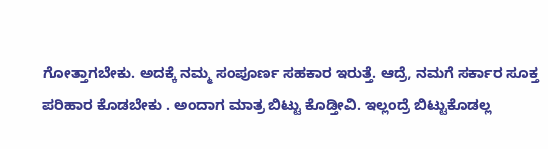ಗೋತ್ತಾಗಬೇಕು. ಅದಕ್ಕೆ ನಮ್ಮ ಸಂಪೂರ್ಣ ಸಹಕಾರ ಇರುತ್ತೆ. ಆದ್ರೆ, ನಮಗೆ ಸರ್ಕಾರ ಸೂಕ್ತ ಪರಿಹಾರ ಕೊಡಬೇಕು . ಅಂದಾಗ ಮಾತ್ರ ಬಿಟ್ಟು ಕೊಡ್ತೀವಿ. ಇಲ್ಲಂದ್ರೆ ಬಿಟ್ಟುಕೊಡಲ್ಲ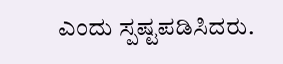ಎಂದು ಸ್ಪಷ್ಟಪಡಿಸಿದರು.